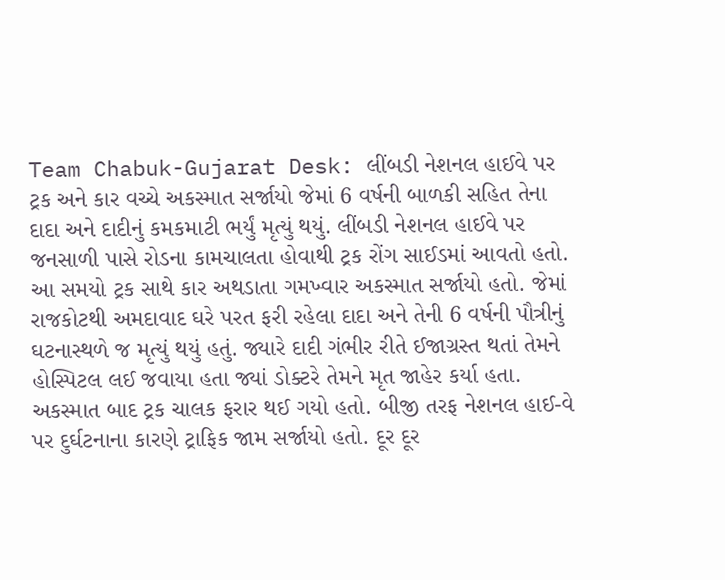Team Chabuk-Gujarat Desk: લીંબડી નેશનલ હાઈવે પર ટ્રક અને કાર વચ્ચે અકસ્માત સર્જાયો જેમાં 6 વર્ષની બાળકી સહિત તેના દાદા અને દાદીનું કમકમાટી ભર્યું મૃત્યું થયું. લીંબડી નેશનલ હાઈવે પર જનસાળી પાસે રોડના કામચાલતા હોવાથી ટ્રક રોંગ સાઈડમાં આવતો હતો. આ સમયો ટ્રક સાથે કાર અથડાતા ગમખ્વાર અકસ્માત સર્જાયો હતો. જેમાં રાજકોટથી અમદાવાદ ઘરે પરત ફરી રહેલા દાદા અને તેની 6 વર્ષની પૌત્રીનું ઘટનાસ્થળે જ મૃત્યું થયું હતું. જ્યારે દાદી ગંભીર રીતે ઈજાગ્રસ્ત થતાં તેમને હોસ્પિટલ લઈ જવાયા હતા જ્યાં ડોક્ટરે તેમને મૃત જાહેર કર્યા હતા. અકસ્માત બાદ ટ્રક ચાલક ફરાર થઈ ગયો હતો. બીજી તરફ નેશનલ હાઈ-વે પર દુર્ઘટનાના કારણે ટ્રાફિક જામ સર્જાયો હતો. દૂર દૂર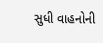સુધી વાહનોની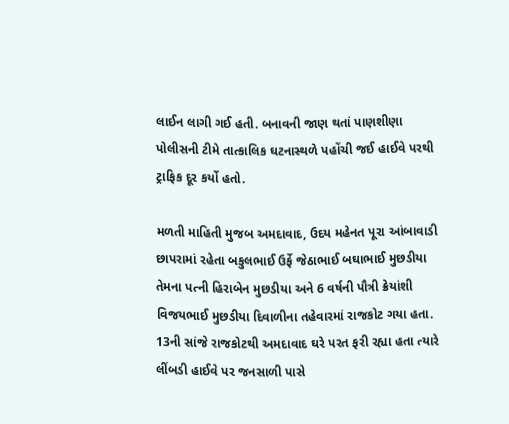લાઈન લાગી ગઈ હતી. બનાવની જાણ થતાં પાણશીણા પોલીસની ટીમે તાત્કાલિક ઘટનાસ્થળે પહોંચી જઈ હાઈવે પરથી ટ્રાફિક દૂર કર્યો હતો.

મળતી માહિતી મુજબ અમદાવાદ, ઉદય મહેનત પૂરા આંબાવાડી છાપરામાં રહેતા બકુલભાઈ ઉર્ફે જેઠાભાઈ બઘાભાઈ મુછડીયા તેમના પત્ની હિરાબેન મુછડીયા અને 6 વર્ષની પૌત્રી ક્રેયાંશી વિજયભાઈ મુછડીયા દિવાળીના તહેવારમાં રાજકોટ ગયા હતા. 13ની સાંજે રાજકોટથી અમદાવાદ ઘરે પરત ફરી રહ્યા હતા ત્યારે લીંબડી હાઈવે પર જનસાળી પાસે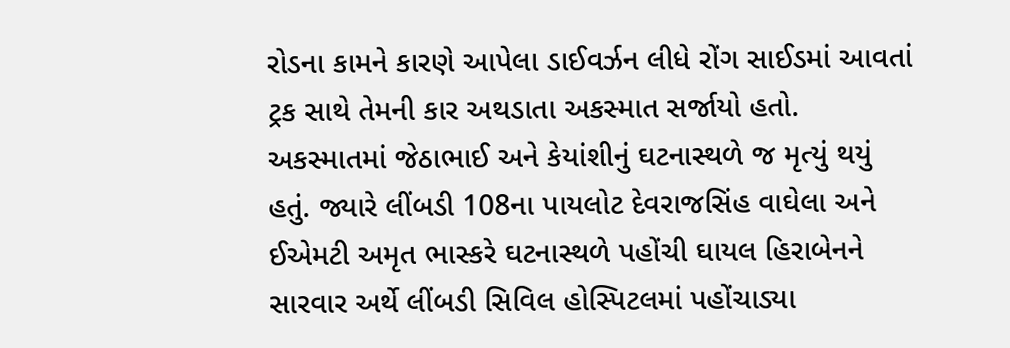રોડના કામને કારણે આપેલા ડાઈવર્ઝન લીધે રોંગ સાઈડમાં આવતાં ટ્રક સાથે તેમની કાર અથડાતા અકસ્માત સર્જાયો હતો.
અકસ્માતમાં જેઠાભાઈ અને કેયાંશીનું ઘટનાસ્થળે જ મૃત્યું થયું હતું. જ્યારે લીંબડી 108ના પાયલોટ દેવરાજસિંહ વાઘેલા અને ઈએમટી અમૃત ભાસ્કરે ઘટનાસ્થળે પહોંચી ઘાયલ હિરાબેનને સારવાર અર્થે લીંબડી સિવિલ હોસ્પિટલમાં પહોંચાડ્યા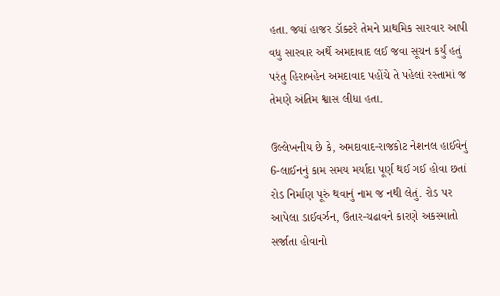હતા. જ્યાં હાજર ડૉક્ટરે તેમને પ્રાથમિક સારવાર આપી વધુ સારવાર અર્થે અમદાવાદ લઈ જવા સૂચન કર્યું હતું પરંતુ હિરાબહેન અમદાવાદ પહોંચે તે પહેલાં રસ્તામાં જ તેમણે અંતિમ શ્વાસ લીધા હતા.

ઉલ્લેખનીય છે કે, અમદાવાદ-રાજકોટ નેશનલ હાઈવેનું 6-લાઈનનું કામ સમય મર્યાદા પૂર્ણ થઈ ગઈ હોવા છતાં રોડ નિર્માણ પૂરું થવાનું નામ જ નથી લેતું. રોડ પર આપેલા ડાઈવર્ઝન, ઉતાર-ચઢાવને કારણે અકસ્માતો સર્જાતા હોવાનો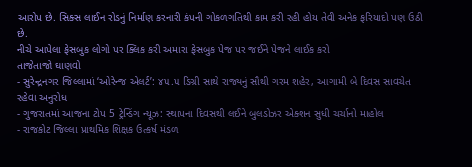આરોપ છે. સિક્સ લાઈન રોડનું નિર્માણ કરનારી કંપની ગોકળગતિથી કામ કરી રહી હોય તેવી અનેક ફરિયાદો પણ ઉઠી છે.
નીચે આપેલા ફેસબુક લોગો પર ક્લિક કરી અમારા ફેસબુક પેજ પર જઈને પેજને લાઈક કરો
તાજેતાજો ઘાણવો
- સુરેન્દ્રનગર જિલ્લામાં ‘ઓરેન્જ એલર્ટ’: ૪૫.૫ ડિગ્રી સાથે રાજ્યનું સૌથી ગરમ શહેર, આગામી બે દિવસ સાવચેત રહેવા અનુરોધ
- ગુજરાતમાં આજના ટોપ 5 ટ્રેન્ડિંગ ન્યૂઝ: સ્થાપના દિવસથી લઈને બુલડોઝર એક્શન સુધી ચર્ચાનો માહોલ
- રાજકોટ જિલ્લા પ્રાથમિક શિક્ષક ઉત્કર્ષ મંડળ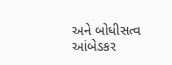અને બોધીસત્વ આંબેડકર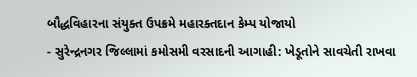બૌદ્ધવિહારના સંયુક્ત ઉપક્રમે મહારક્તદાન કેમ્પ યોજાયો
- સુરેન્દ્રનગર જિલ્લામાં કમોસમી વરસાદની આગાહી: ખેડૂતોને સાવચેતી રાખવા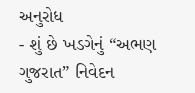અનુરોધ
- શું છે ખડગેનું “અભણ ગુજરાત” નિવેદન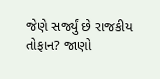જેણે સર્જ્યું છે રાજકીય તોફાન? જાણો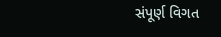સંપૂર્ણ વિગત